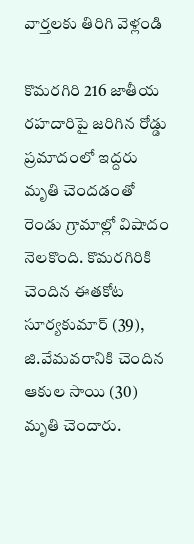వార్తలకు తిరిగి వెళ్లండి

కొమరగిరి 216 జాతీయ రహదారిపై జరిగిన రోడ్డు ప్రమాదంలో ఇద్దరు మృతి చెందడంతో రెండు గ్రామాల్లో విషాదం నెలకొంది. కొమరగిరికి చెందిన ఈతకోట సూర్యకుమార్ (39), జి.వేమవరానికి చెందిన ఆకుల సాయి (30) మృతి చెందారు.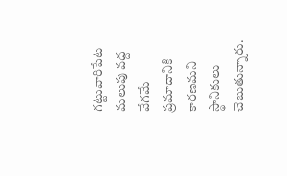గట్టువారిపేట మలుపు వద్ద వేగమే ప్రమాదానికి కారణమని స్థానికులు చెబుతున్నారు.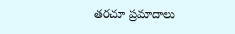తరచూ ప్రమాదాలు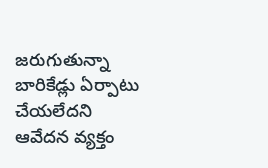జరుగుతున్నా బారికేడ్లు ఏర్పాటు చేయలేదని ఆవేదన వ్యక్తం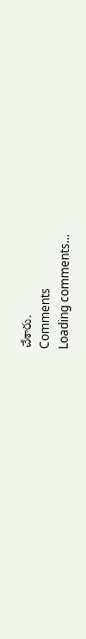చేశారు.
Comments
Loading comments...